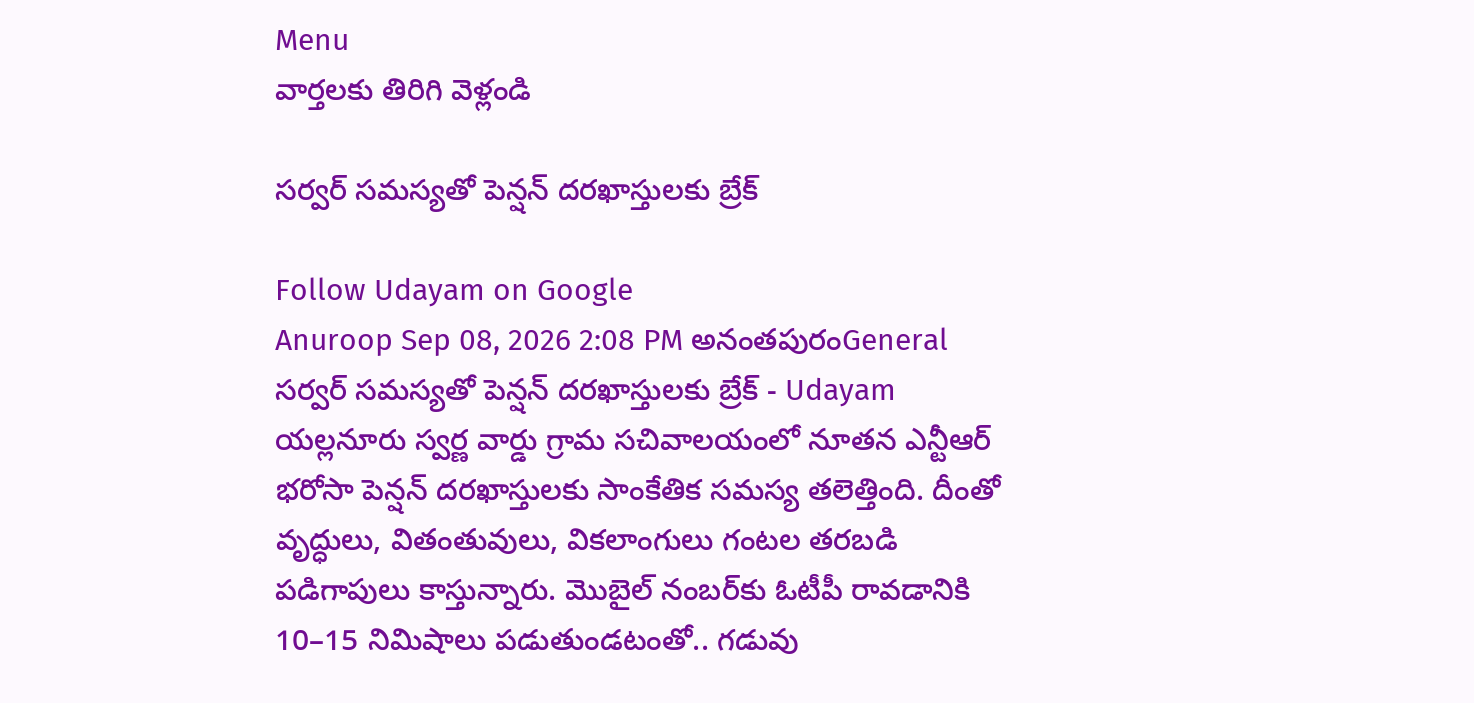Menu
వార్తలకు తిరిగి వెళ్లండి

సర్వర్‌ సమస్యతో పెన్షన్‌ దరఖాస్తులకు బ్రేక్‌

Follow Udayam on Google
Anuroop Sep 08, 2026 2:08 PM అనంతపురంGeneral
సర్వర్‌ సమస్యతో పెన్షన్‌ దరఖాస్తులకు బ్రేక్‌ - Udayam
యల్లనూరు స్వర్ణ వార్డు గ్రామ సచివాలయంలో నూతన ఎన్టీఆర్ భరోసా పెన్షన్‌ దరఖాస్తులకు సాంకేతిక సమస్య తలెత్తింది. దీంతో వృద్ధులు, వితంతువులు, వికలాంగులు గంటల తరబడి పడిగాపులు కాస్తున్నారు. మొబైల్‌ నంబర్‌కు ఓటీపీ రావడానికి 10–15 నిమిషాలు పడుతుండటంతో.. గడువు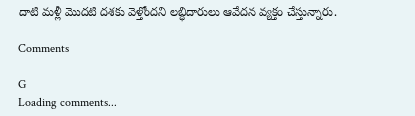దాటి మళ్లీ మొదటి దశకు వెళ్తోందని లబ్ధిదారులు ఆవేదన వ్యక్తం చేస్తున్నారు.

Comments

G
Loading comments...